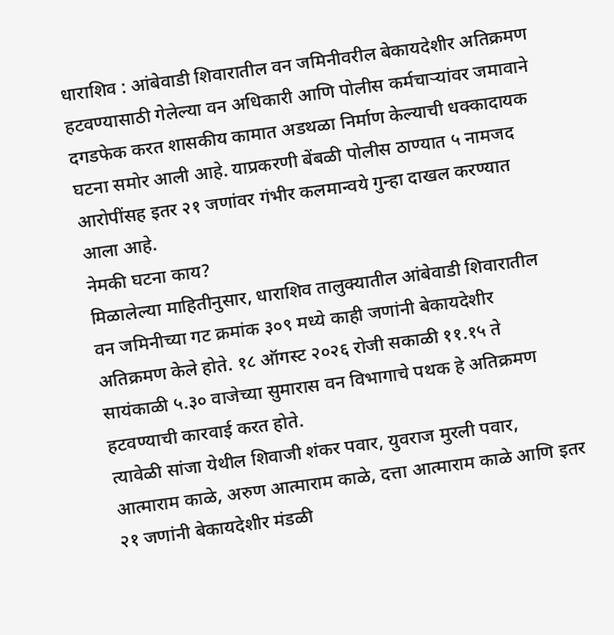धाराशिव : आंबेवाडी शिवारातील वन जमिनीवरील बेकायदेशीर अतिक्रमण हटवण्यासाठी गेलेल्या वन अधिकारी आणि पोलीस कर्मचाऱ्यांवर जमावाने दगडफेक करत शासकीय कामात अडथळा निर्माण केल्याची धक्कादायक घटना समोर आली आहे. याप्रकरणी बेंबळी पोलीस ठाण्यात ५ नामजद आरोपींसह इतर २१ जणांवर गंभीर कलमान्वये गुन्हा दाखल करण्यात आला आहे.
नेमकी घटना काय?
मिळालेल्या माहितीनुसार, धाराशिव तालुक्यातील आंबेवाडी शिवारातील वन जमिनीच्या गट क्रमांक ३०९ मध्ये काही जणांनी बेकायदेशीर अतिक्रमण केले होते. १८ ऑगस्ट २०२६ रोजी सकाळी ११.१५ ते सायंकाळी ५.३० वाजेच्या सुमारास वन विभागाचे पथक हे अतिक्रमण हटवण्याची कारवाई करत होते.
त्यावेळी सांजा येथील शिवाजी शंकर पवार, युवराज मुरली पवार, आत्माराम काळे, अरुण आत्माराम काळे, दत्ता आत्माराम काळे आणि इतर २१ जणांनी बेकायदेशीर मंडळी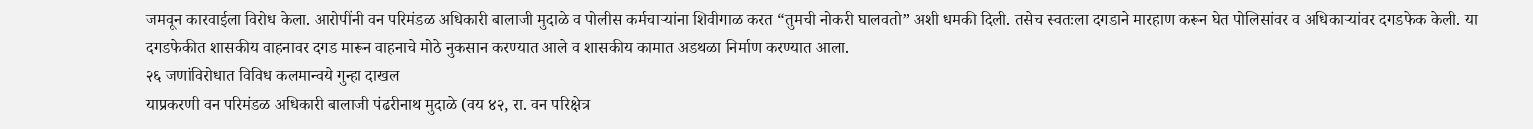जमवून कारवाईला विरोध केला. आरोपींनी वन परिमंडळ अधिकारी बालाजी मुदाळे व पोलीस कर्मचाऱ्यांना शिवीगाळ करत “तुमची नोकरी घालवतो” अशी धमकी दिली. तसेच स्वतःला दगडाने मारहाण करून घेत पोलिसांवर व अधिकाऱ्यांवर दगडफेक केली. या दगडफेकीत शासकीय वाहनावर दगड मारून वाहनाचे मोठे नुकसान करण्यात आले व शासकीय कामात अडथळा निर्माण करण्यात आला.
२६ जणांविरोधात विविध कलमान्वये गुन्हा दाखल
याप्रकरणी वन परिमंडळ अधिकारी बालाजी पंढरीनाथ मुदाळे (वय ४२, रा. वन परिक्षेत्र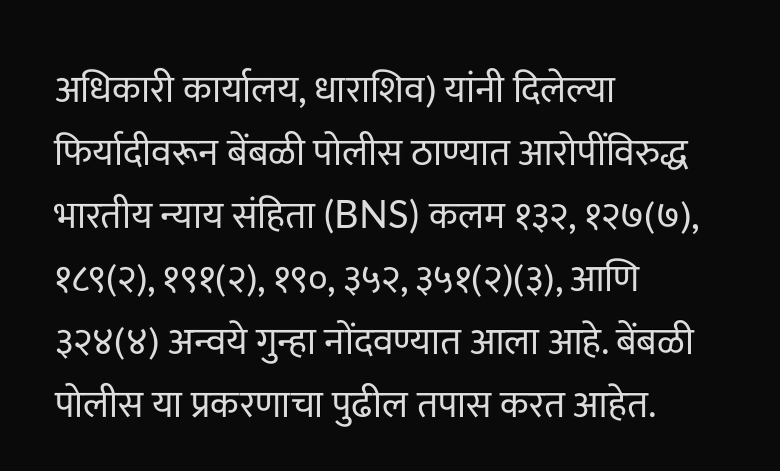अधिकारी कार्यालय, धाराशिव) यांनी दिलेल्या फिर्यादीवरून बेंबळी पोलीस ठाण्यात आरोपींविरुद्ध भारतीय न्याय संहिता (BNS) कलम १३२, १२७(७), १८९(२), १९१(२), १९०, ३५२, ३५१(२)(३), आणि ३२४(४) अन्वये गुन्हा नोंदवण्यात आला आहे. बेंबळी पोलीस या प्रकरणाचा पुढील तपास करत आहेत.